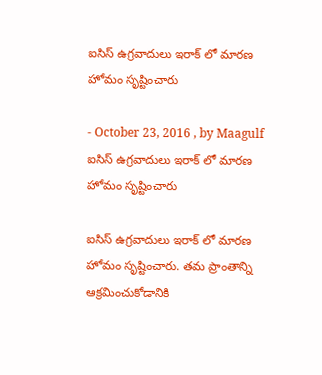ఐసిస్ ఉగ్రవాదులు ఇరాక్‌ లో మారణ హోమం సృష్టించారు

- October 23, 2016 , by Maagulf
ఐసిస్ ఉగ్రవాదులు ఇరాక్‌ లో మారణ హోమం సృష్టించారు

ఐసిస్ ఉగ్రవాదులు ఇరాక్‌ లో మారణ హోమం సృష్టించారు. తమ ప్రాంతాన్ని ఆక్రమించుకోడానికి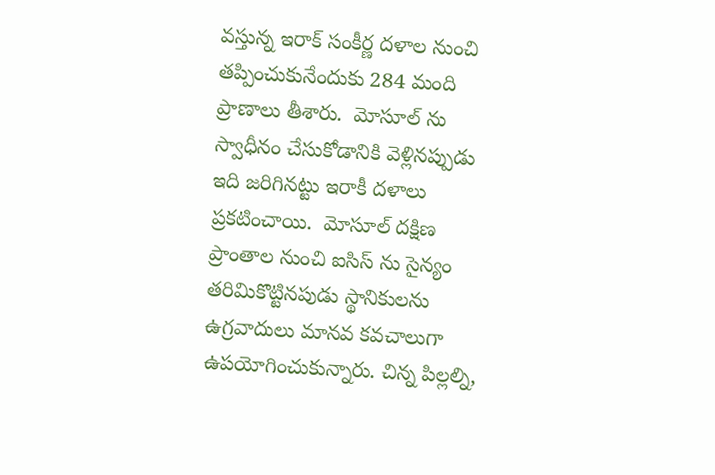వస్తున్న ఇరాక్ సంకీర్ణ దళాల నుంచి తప్పించుకునేందుకు 284 మంది ప్రాణాలు తీశారు.  మోసూల్ ను స్వాధీనం చేసుకోడానికి వెళ్లినప్పుడు ఇది జరిగినట్టు ఇరాకీ దళాలు ప్రకటించాయి.  మోసూల్ దక్షిణ ప్రాంతాల నుంచి ఐసిస్ ను సైన్యం తరిమికొట్టినపుడు స్థానికులను ఉగ్రవాదులు మానవ కవచాలుగా ఉపయోగించుకున్నారు. చిన్న పిల్లల్ని,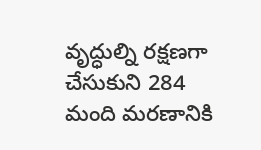వృద్ధుల్ని రక్షణగా చేసుకుని 284  మంది మరణానికి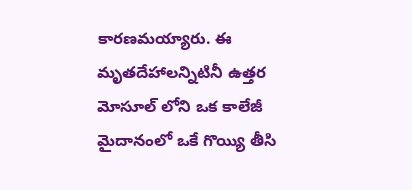కారణమయ్యారు. ఈ మృతదేహాలన్నిటినీ ఉత్తర మోసూల్ లోని ఒక కాలేజీ  మైదానంలో ఒకే గొయ్యి తీసి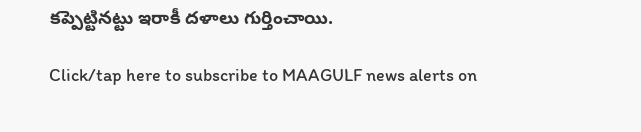కప్పెట్టినట్టు ఇరాకీ దళాలు గుర్తించాయి.

Click/tap here to subscribe to MAAGULF news alerts on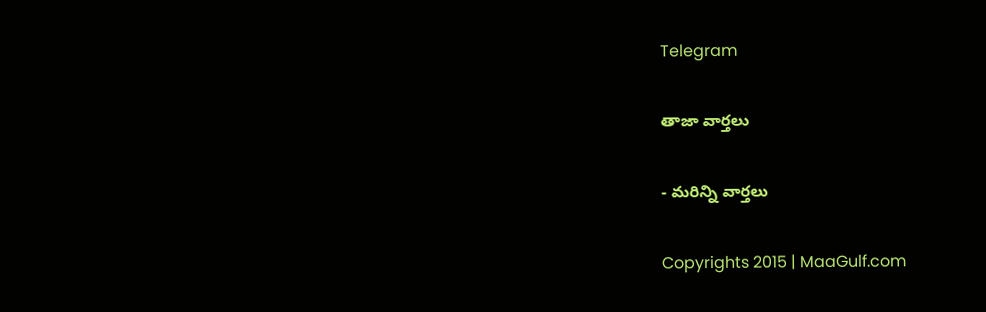Telegram

తాజా వార్తలు

- మరిన్ని వార్తలు

Copyrights 2015 | MaaGulf.com